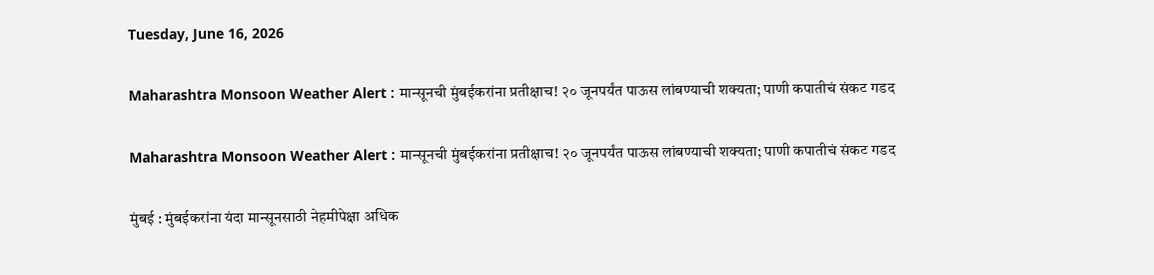Tuesday, June 16, 2026

Maharashtra Monsoon Weather Alert : मान्सूनची मुंबईकरांना प्रतीक्षाच! २० जूनपर्यंत पाऊस लांबण्याची शक्यता; पाणी कपातीचं संकट गडद

Maharashtra Monsoon Weather Alert : मान्सूनची मुंबईकरांना प्रतीक्षाच! २० जूनपर्यंत पाऊस लांबण्याची शक्यता; पाणी कपातीचं संकट गडद

मुंबई : मुंबईकरांना यंदा मान्सूनसाठी नेहमीपेक्षा अधिक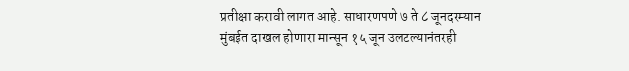प्रतीक्षा करावी लागत आहे. साधारणपणे ७ ते ८ जूनदरम्यान मुंबईत दाखल होणारा मान्सून १५ जून उलटल्यानंतरही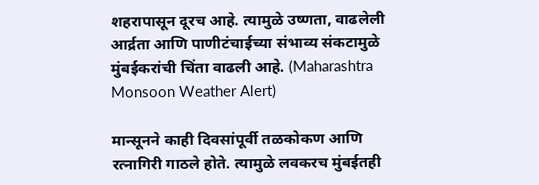शहरापासून दूरच आहे. त्यामुळे उष्णता, वाढलेली आर्द्रता आणि पाणीटंचाईच्या संभाव्य संकटामुळे मुंबईकरांची चिंता वाढली आहे. (Maharashtra Monsoon Weather Alert)

मान्सूनने काही दिवसांपूर्वी तळकोकण आणि रत्नागिरी गाठले होते. त्यामुळे लवकरच मुंबईतही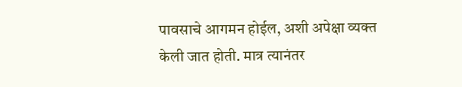पावसाचे आगमन होईल, अशी अपेक्षा व्यक्त केली जात होती. मात्र त्यानंतर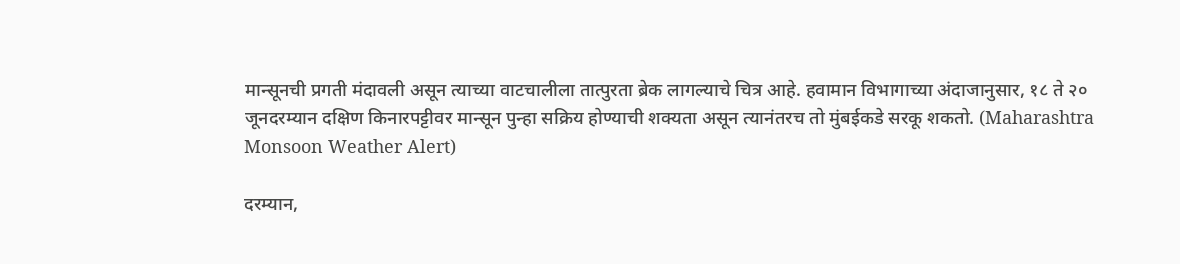मान्सूनची प्रगती मंदावली असून त्याच्या वाटचालीला तात्पुरता ब्रेक लागल्याचे चित्र आहे. हवामान विभागाच्या अंदाजानुसार, १८ ते २० जूनदरम्यान दक्षिण किनारपट्टीवर मान्सून पुन्हा सक्रिय होण्याची शक्यता असून त्यानंतरच तो मुंबईकडे सरकू शकतो. (Maharashtra Monsoon Weather Alert)

दरम्यान,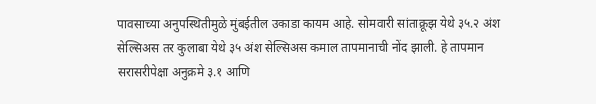पावसाच्या अनुपस्थितीमुळे मुंबईतील उकाडा कायम आहे. सोमवारी सांताक्रूझ येथे ३५.२ अंश सेल्सिअस तर कुलाबा येथे ३५ अंश सेल्सिअस कमाल तापमानाची नोंद झाली. हे तापमान सरासरीपेक्षा अनुक्रमे ३.१ आणि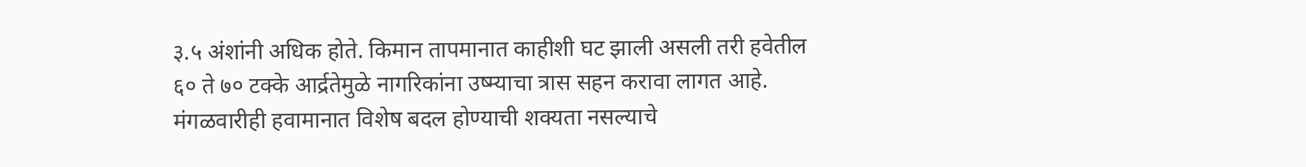३.५ अंशांनी अधिक होते. किमान तापमानात काहीशी घट झाली असली तरी हवेतील ६० ते ७० टक्के आर्द्रतेमुळे नागरिकांना उष्म्याचा त्रास सहन करावा लागत आहे. मंगळवारीही हवामानात विशेष बदल होण्याची शक्यता नसल्याचे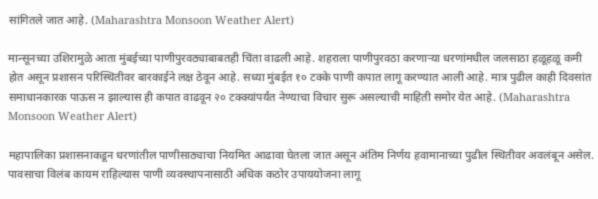सांगितले जात आहे. (Maharashtra Monsoon Weather Alert)

मान्सूनच्या उशिरामुळे आता मुंबईच्या पाणीपुरवठ्याबाबतही चिंता वाढली आहे. शहराला पाणीपुरवठा करणाऱ्या धरणांमधील जलसाठा हळूहळू कमी होत असून प्रशासन परिस्थितीवर बारकाईने लक्ष ठेवून आहे. सध्या मुंबईत १० टक्के पाणी कपात लागू करण्यात आली आहे. मात्र पुढील काही दिवसांत समाधानकारक पाऊस न झाल्यास ही कपात वाढवून २० टक्क्यांपर्यंत नेण्याचा विचार सुरू असल्याची माहिती समोर येत आहे. (Maharashtra Monsoon Weather Alert)

महापालिका प्रशासनाकडून धरणांतील पाणीसाठ्याचा नियमित आढावा घेतला जात असून अंतिम निर्णय हवामानाच्या पुढील स्थितीवर अवलंबून असेल. पावसाचा विलंब कायम राहिल्यास पाणी व्यवस्थापनासाठी अधिक कठोर उपाययोजना लागू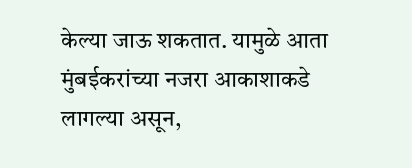केल्या जाऊ शकतात. यामुळे आता मुंबईकरांच्या नजरा आकाशाकडे लागल्या असून,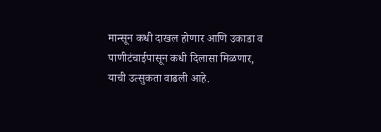मान्सून कधी दाखल होणार आणि उकाडा व पाणीटंचाईपासून कधी दिलासा मिळणार, याची उत्सुकता वाढली आहे.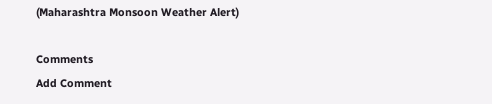(Maharashtra Monsoon Weather Alert)

Comments
Add Comment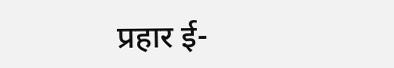प्रहार ई-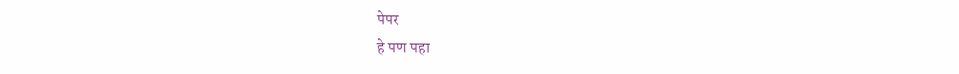पेपर
हे पण पहा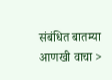संबंधित बातम्या आणखी वाचा >